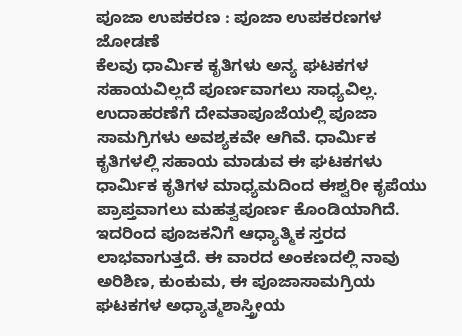ಪೂಜಾ ಉಪಕರಣ : ಪೂಜಾ ಉಪಕರಣಗಳ ಜೋಡಣೆ
ಕೆಲವು ಧಾರ್ಮಿಕ ಕೃತಿಗಳು ಅನ್ಯ ಘಟಕಗಳ ಸಹಾಯವಿಲ್ಲದೆ ಪೂರ್ಣವಾಗಲು ಸಾಧ್ಯವಿಲ್ಲ. ಉದಾಹರಣೆಗೆ ದೇವತಾಪೂಜೆಯಲ್ಲಿ ಪೂಜಾ ಸಾಮಗ್ರಿಗಳು ಅವಶ್ಯಕವೇ ಆಗಿವೆ. ಧಾರ್ಮಿಕ ಕೃತಿಗಳಲ್ಲಿ ಸಹಾಯ ಮಾಡುವ ಈ ಘಟಕಗಳು ಧಾರ್ಮಿಕ ಕೃತಿಗಳ ಮಾಧ್ಯಮದಿಂದ ಈಶ್ವರೀ ಕೃಪೆಯು ಪ್ರಾಪ್ತವಾಗಲು ಮಹತ್ವಪೂರ್ಣ ಕೊಂಡಿಯಾಗಿದೆ. ಇದರಿಂದ ಪೂಜಕನಿಗೆ ಆಧ್ಯಾತ್ಮಿಕ ಸ್ತರದ ಲಾಭವಾಗುತ್ತದೆ. ಈ ವಾರದ ಅಂಕಣದಲ್ಲಿ ನಾವು ಅರಿಶಿಣ, ಕುಂಕುಮ, ಈ ಪೂಜಾಸಾಮಗ್ರಿಯ ಘಟಕಗಳ ಅಧ್ಯಾತ್ಮಶಾಸ್ತ್ರೀಯ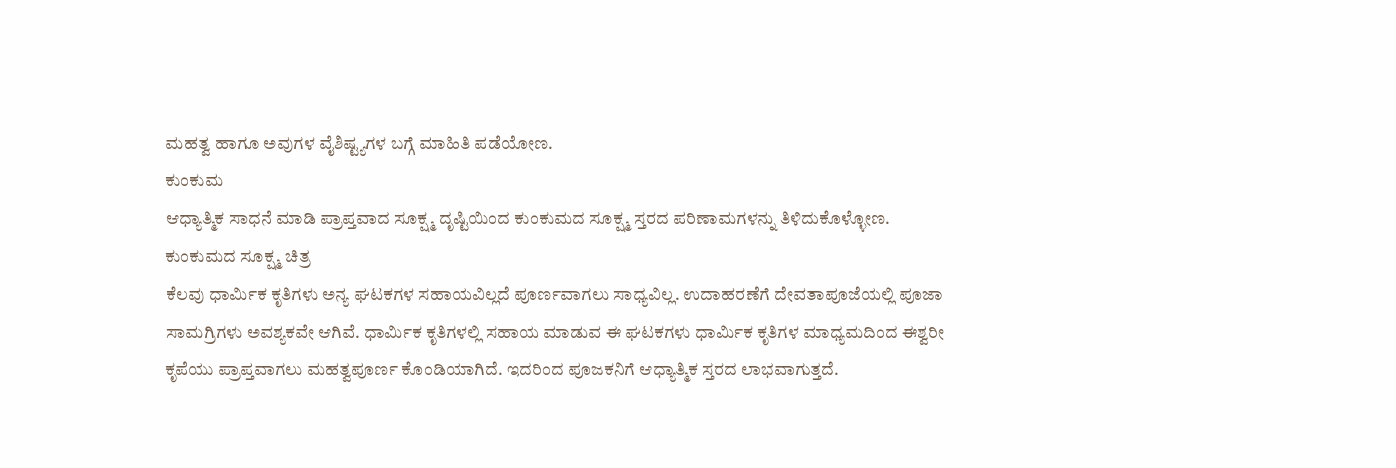ಮಹತ್ವ ಹಾಗೂ ಅವುಗಳ ವೈಶಿಷ್ಟ್ಯಗಳ ಬಗ್ಗೆ ಮಾಹಿತಿ ಪಡೆಯೋಣ.
ಕುಂಕುಮ
ಆಧ್ಯಾತ್ಮಿಕ ಸಾಧನೆ ಮಾಡಿ ಪ್ರಾಪ್ತವಾದ ಸೂಕ್ಷ್ಮ ದೃಷ್ಟಿಯಿಂದ ಕುಂಕುಮದ ಸೂಕ್ಷ್ಮ ಸ್ತರದ ಪರಿಣಾಮಗಳನ್ನು ತಿಳಿದುಕೊಳ್ಳೋಣ.
ಕುಂಕುಮದ ಸೂಕ್ಷ್ಮ ಚಿತ್ರ
ಕೆಲವು ಧಾರ್ಮಿಕ ಕೃತಿಗಳು ಅನ್ಯ ಘಟಕಗಳ ಸಹಾಯವಿಲ್ಲದೆ ಪೂರ್ಣವಾಗಲು ಸಾಧ್ಯವಿಲ್ಲ. ಉದಾಹರಣೆಗೆ ದೇವತಾಪೂಜೆಯಲ್ಲಿ ಪೂಜಾ ಸಾಮಗ್ರಿಗಳು ಅವಶ್ಯಕವೇ ಆಗಿವೆ. ಧಾರ್ಮಿಕ ಕೃತಿಗಳಲ್ಲಿ ಸಹಾಯ ಮಾಡುವ ಈ ಘಟಕಗಳು ಧಾರ್ಮಿಕ ಕೃತಿಗಳ ಮಾಧ್ಯಮದಿಂದ ಈಶ್ವರೀ ಕೃಪೆಯು ಪ್ರಾಪ್ತವಾಗಲು ಮಹತ್ವಪೂರ್ಣ ಕೊಂಡಿಯಾಗಿದೆ. ಇದರಿಂದ ಪೂಜಕನಿಗೆ ಆಧ್ಯಾತ್ಮಿಕ ಸ್ತರದ ಲಾಭವಾಗುತ್ತದೆ.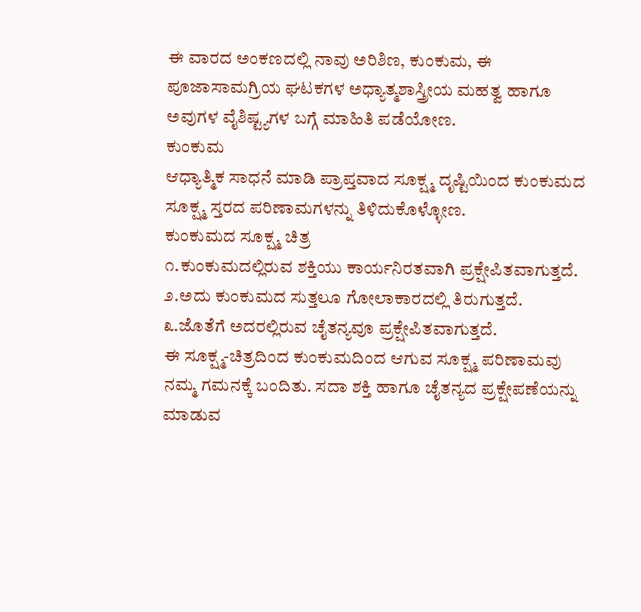ಈ ವಾರದ ಅಂಕಣದಲ್ಲಿ ನಾವು ಅರಿಶಿಣ, ಕುಂಕುಮ, ಈ ಪೂಜಾಸಾಮಗ್ರಿಯ ಘಟಕಗಳ ಅಧ್ಯಾತ್ಮಶಾಸ್ತ್ರೀಯ ಮಹತ್ವ ಹಾಗೂ ಅವುಗಳ ವೈಶಿಷ್ಟ್ಯಗಳ ಬಗ್ಗೆ ಮಾಹಿತಿ ಪಡೆಯೋಣ.
ಕುಂಕುಮ
ಆಧ್ಯಾತ್ಮಿಕ ಸಾಧನೆ ಮಾಡಿ ಪ್ರಾಪ್ತವಾದ ಸೂಕ್ಷ್ಮ ದೃಷ್ಟಿಯಿಂದ ಕುಂಕುಮದ ಸೂಕ್ಷ್ಮ ಸ್ತರದ ಪರಿಣಾಮಗಳನ್ನು ತಿಳಿದುಕೊಳ್ಳೋಣ.
ಕುಂಕುಮದ ಸೂಕ್ಷ್ಮ ಚಿತ್ರ
೧.ಕುಂಕುಮದಲ್ಲಿರುವ ಶಕ್ತಿಯು ಕಾರ್ಯನಿರತವಾಗಿ ಪ್ರಕ್ಷೇಪಿತವಾಗುತ್ತದೆ.
೨.ಅದು ಕುಂಕುಮದ ಸುತ್ತಲೂ ಗೋಲಾಕಾರದಲ್ಲಿ ತಿರುಗುತ್ತದೆ.
೩.ಜೊತೆಗೆ ಅದರಲ್ಲಿರುವ ಚೈತನ್ಯವೂ ಪ್ರಕ್ಷೇಪಿತವಾಗುತ್ತದೆ.
ಈ ಸೂಕ್ಷ್ಮ-ಚಿತ್ರದಿಂದ ಕುಂಕುಮದಿಂದ ಆಗುವ ಸೂಕ್ಷ್ಮ ಪರಿಣಾಮವು ನಮ್ಮ ಗಮನಕ್ಕೆ ಬಂದಿತು. ಸದಾ ಶಕ್ತಿ ಹಾಗೂ ಚೈತನ್ಯದ ಪ್ರಕ್ಷೇಪಣೆಯನ್ನು ಮಾಡುವ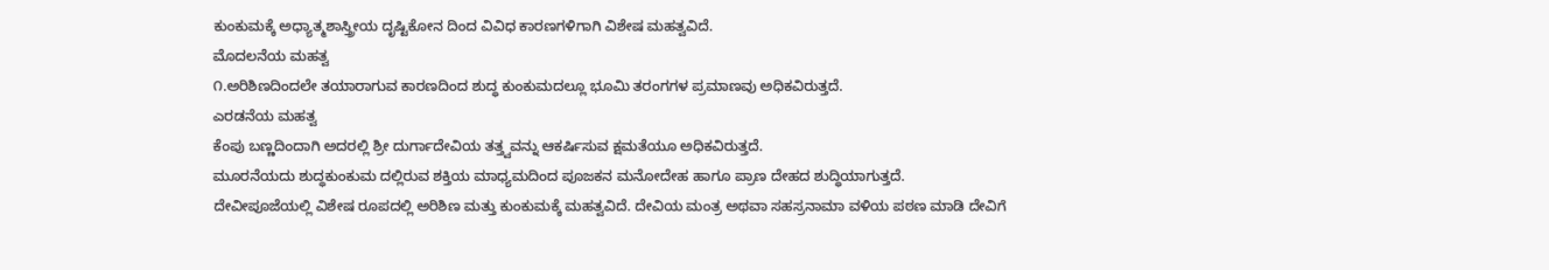ಕುಂಕುಮಕ್ಕೆ ಅಧ್ಯಾತ್ಮಶಾಸ್ತ್ರೀಯ ದೃಷ್ಟಿಕೋನ ದಿಂದ ವಿವಿಧ ಕಾರಣಗಳಿಗಾಗಿ ವಿಶೇಷ ಮಹತ್ವವಿದೆ.
ಮೊದಲನೆಯ ಮಹತ್ವ
೧.ಅರಿಶಿಣದಿಂದಲೇ ತಯಾರಾಗುವ ಕಾರಣದಿಂದ ಶುದ್ಧ ಕುಂಕುಮದಲ್ಲೂ ಭೂಮಿ ತರಂಗಗಳ ಪ್ರಮಾಣವು ಅಧಿಕವಿರುತ್ತದೆ.
ಎರಡನೆಯ ಮಹತ್ವ
ಕೆಂಪು ಬಣ್ಣದಿಂದಾಗಿ ಅದರಲ್ಲಿ ಶ್ರೀ ದುರ್ಗಾದೇವಿಯ ತತ್ತ್ವವನ್ನು ಆಕರ್ಷಿಸುವ ಕ್ಷಮತೆಯೂ ಅಧಿಕವಿರುತ್ತದೆ.
ಮೂರನೆಯದು ಶುದ್ಧಕುಂಕುಮ ದಲ್ಲಿರುವ ಶಕ್ತಿಯ ಮಾಧ್ಯಮದಿಂದ ಪೂಜಕನ ಮನೋದೇಹ ಹಾಗೂ ಪ್ರಾಣ ದೇಹದ ಶುದ್ಧಿಯಾಗುತ್ತದೆ.
ದೇವೀಪೂಜೆಯಲ್ಲಿ ವಿಶೇಷ ರೂಪದಲ್ಲಿ ಅರಿಶಿಣ ಮತ್ತು ಕುಂಕುಮಕ್ಕೆ ಮಹತ್ವವಿದೆ. ದೇವಿಯ ಮಂತ್ರ ಅಥವಾ ಸಹಸ್ರನಾಮಾ ವಳಿಯ ಪಠಣ ಮಾಡಿ ದೇವಿಗೆ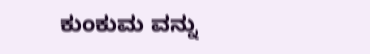ಕುಂಕುಮ ವನ್ನು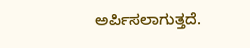ಅರ್ಪಿಸಲಾಗುತ್ತದೆ.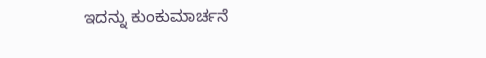ಇದನ್ನು ಕುಂಕುಮಾರ್ಚನೆ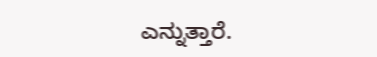ಎನ್ನುತ್ತಾರೆ.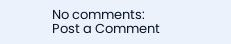No comments:
Post a Comment